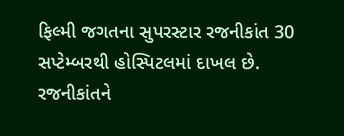ફિલ્મી જગતના સુપરસ્ટાર રજનીકાંત 30 સપ્ટેમ્બરથી હોસ્પિટલમાં દાખલ છે. રજનીકાંતને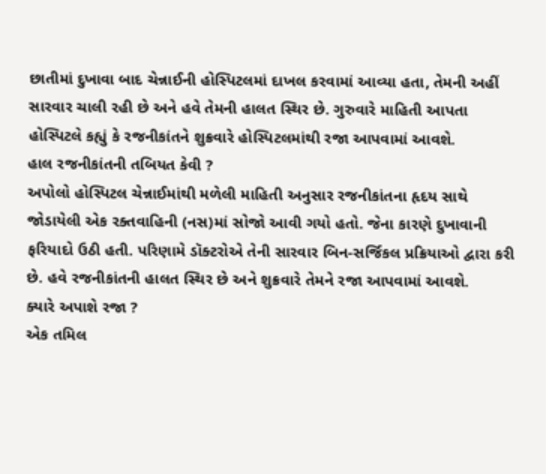છાતીમાં દુખાવા બાદ ચેન્નાઈની હોસ્પિટલમાં દાખલ કરવામાં આવ્યા હતા, તેમની અહીં સારવાર ચાલી રહી છે અને હવે તેમની હાલત સ્થિર છે. ગુરુવારે માહિતી આપતા હોસ્પિટલે કહ્યું કે રજનીકાંતને શુક્રવારે હોસ્પિટલમાંથી રજા આપવામાં આવશે.
હાલ રજનીકાંતની તબિયત કેવી ?
અપોલો હોસ્પિટલ ચેન્નાઈમાંથી મળેલી માહિતી અનુસાર રજનીકાંતના હૃદય સાથે જોડાયેલી એક રક્તવાહિની (નસ)માં સોજો આવી ગયો હતો. જેના કારણે દુખાવાની ફરિયાદો ઉઠી હતી. પરિણામે ડૉક્ટરોએ તેની સારવાર બિન-સર્જિકલ પ્રક્રિયાઓ દ્વારા કરી છે. હવે રજનીકાંતની હાલત સ્થિર છે અને શુક્રવારે તેમને રજા આપવામાં આવશે.
ક્યારે અપાશે રજા ?
એક તમિલ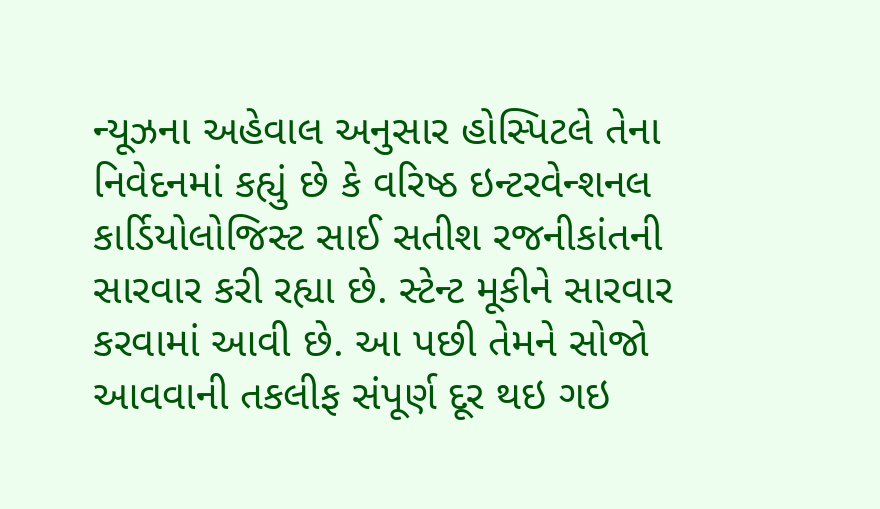ન્યૂઝના અહેવાલ અનુસાર હોસ્પિટલે તેના નિવેદનમાં કહ્યું છે કે વરિષ્ઠ ઇન્ટરવેન્શનલ કાર્ડિયોલોજિસ્ટ સાઈ સતીશ રજનીકાંતની સારવાર કરી રહ્યા છે. સ્ટેન્ટ મૂકીને સારવાર કરવામાં આવી છે. આ પછી તેમને સોજો આવવાની તકલીફ સંપૂર્ણ દૂર થઇ ગઇ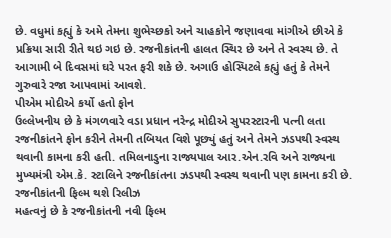છે. વધુમાં કહ્યું કે અમે તેમના શુભેચ્છકો અને ચાહકોને જણાવવા માંગીએ છીએ કે પ્રક્રિયા સારી રીતે થઇ ગઇ છે. રજનીકાંતની હાલત સ્થિર છે અને તે સ્વસ્થ છે. તે આગામી બે દિવસમાં ઘરે પરત ફરી શકે છે. અગાઉ હોસ્પિટલે કહ્યું હતું કે તેમને ગુરુવારે રજા આપવામાં આવશે.
પીએમ મોદીએ કર્યો હતો ફોન
ઉલ્લેખનીય છે કે મંગળવારે વડા પ્રધાન નરેન્દ્ર મોદીએ સુપરસ્ટારની પત્ની લતા રજનીકાંતને ફોન કરીને તેમની તબિયત વિશે પૂછ્યું હતું અને તેમને ઝડપથી સ્વસ્થ થવાની કામના કરી હતી. તમિલનાડુના રાજ્યપાલ આર.એન.રવિ અને રાજ્યના મુખ્યમંત્રી એમ.કે. સ્ટાલિને રજનીકાંતના ઝડપથી સ્વસ્થ થવાની પણ કામના કરી છે.
રજનીકાંતની ફિલ્મ થશે રિલીઝ
મહત્વનું છે કે રજનીકાંતની નવી ફિલ્મ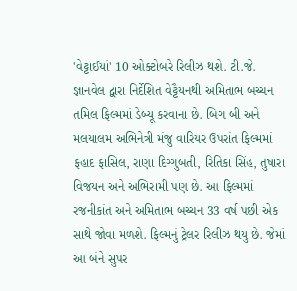'વેટ્ટાઈયાં' 10 ઓક્ટોબરે રિલીઝ થશે. ટી.જે. જ્ઞાનવેલ દ્વારા નિર્દેશિત વેટ્ટૈયનથી અમિતાભ બચ્ચન તમિલ ફિલ્મમાં ડેબ્યૂ કરવાના છે. બિગ બી અને મલયાલમ અભિનેત્રી મંજુ વારિયર ઉપરાંત ફિલ્મમાં ફહાદ ફાસિલ, રાણા દિગ્ગુબતી, રિતિકા સિંહ, તુષારા વિજયન અને અભિરામી પણ છે. આ ફિલ્મમાં રજનીકાંત અને અમિતાભ બચ્ચન 33 વર્ષ પછી એક સાથે જોવા મળશે. ફિલ્મનું ટ્રેલર રિલીઝ થયુ છે. જેમાં આ બંને સુપર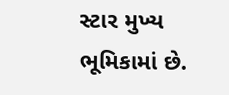સ્ટાર મુખ્ય ભૂમિકામાં છે.